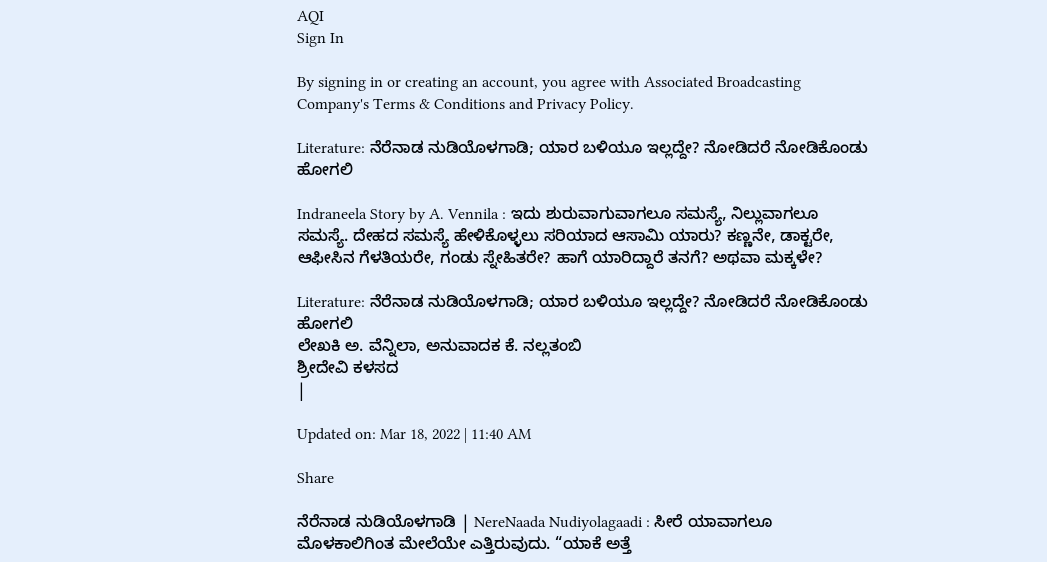AQI
Sign In

By signing in or creating an account, you agree with Associated Broadcasting Company's Terms & Conditions and Privacy Policy.

Literature: ನೆರೆನಾಡ ನುಡಿಯೊಳಗಾಡಿ; ಯಾರ ಬಳಿಯೂ ಇಲ್ಲದ್ದೇ? ನೋಡಿದರೆ ನೋಡಿಕೊಂಡು ಹೋಗಲಿ

Indraneela Story by A. Vennila : ಇದು ಶುರುವಾಗುವಾಗಲೂ ಸಮಸ್ಯೆ, ನಿಲ್ಲುವಾಗಲೂ ಸಮಸ್ಯೆ. ದೇಹದ ಸಮಸ್ಯೆ ಹೇಳಿಕೊಳ್ಳಲು ಸರಿಯಾದ ಆಸಾಮಿ ಯಾರು? ಕಣ್ಣನೇ, ಡಾಕ್ಟರೇ, ಆಫೀಸಿನ ಗೆಳತಿಯರೇ, ಗಂಡು ಸ್ನೇಹಿತರೇ? ಹಾಗೆ ಯಾರಿದ್ದಾರೆ ತನಗೆ? ಅಥವಾ ಮಕ್ಕಳೇ?

Literature: ನೆರೆನಾಡ ನುಡಿಯೊಳಗಾಡಿ; ಯಾರ ಬಳಿಯೂ ಇಲ್ಲದ್ದೇ? ನೋಡಿದರೆ ನೋಡಿಕೊಂಡು ಹೋಗಲಿ
ಲೇಖಕಿ ಅ. ವೆನ್ನಿಲಾ, ಅನುವಾದಕ ಕೆ. ನಲ್ಲತಂಬಿ
ಶ್ರೀದೇವಿ ಕಳಸದ
|

Updated on: Mar 18, 2022 | 11:40 AM

Share

ನೆರೆನಾಡ ನುಡಿಯೊಳಗಾಡಿ | NereNaada Nudiyolagaadi : ಸೀರೆ ಯಾವಾಗಲೂ ಮೊಳಕಾಲಿಗಿಂತ ಮೇಲೆಯೇ ಎತ್ತಿರುವುದು. “ಯಾಕೆ ಅತ್ತೆ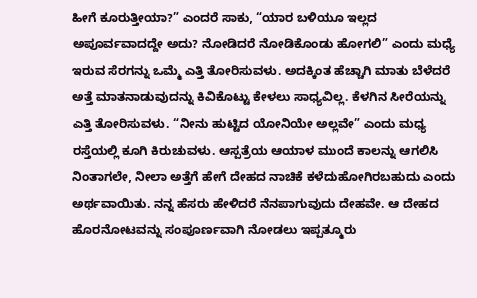ಹೀಗೆ ಕೂರುತ್ತೀಯಾ?” ಎಂದರೆ ಸಾಕು, “ಯಾರ ಬಳಿಯೂ ಇಲ್ಲದ ಅಪೂರ್ವವಾದದ್ದೇ ಅದು? ನೋಡಿದರೆ ನೋಡಿಕೊಂಡು ಹೋಗಲಿ” ಎಂದು ಮಧ್ಯೆ ಇರುವ ಸೆರಗನ್ನು ಒಮ್ಮೆ ಎತ್ತಿ ತೋರಿಸುವಳು. ಅದಕ್ಕಿಂತ ಹೆಚ್ಚಾಗಿ ಮಾತು ಬೆಳೆದರೆ ಅತ್ತೆ ಮಾತನಾಡುವುದನ್ನು ಕಿವಿಕೊಟ್ಟು ಕೇಳಲು ಸಾಧ್ಯವಿಲ್ಲ. ಕೆಳಗಿನ ಸೀರೆಯನ್ನು ಎತ್ತಿ ತೋರಿಸುವಳು. “ನೀನು ಹುಟ್ಟಿದ ಯೋನಿಯೇ ಅಲ್ಲವೇ” ಎಂದು ಮಧ್ಯ ರಸ್ತೆಯಲ್ಲಿ ಕೂಗಿ ಕಿರುಚುವಳು. ಆಸ್ಪತ್ರೆಯ ಆಯಾಳ ಮುಂದೆ ಕಾಲನ್ನು ಆಗಲಿಸಿ ನಿಂತಾಗಲೇ, ನೀಲಾ ಅತ್ತೆಗೆ ಹೇಗೆ ದೇಹದ ನಾಚಿಕೆ ಕಳೆದುಹೋಗಿರಬಹುದು ಎಂದು ಅರ್ಥವಾಯಿತು. ನನ್ನ ಹೆಸರು ಹೇಳಿದರೆ ನೆನಪಾಗುವುದು ದೇಹವೇ. ಆ ದೇಹದ ಹೊರನೋಟವನ್ನು ಸಂಪೂರ್ಣವಾಗಿ ನೋಡಲು ಇಪ್ಪತ್ಮೂರು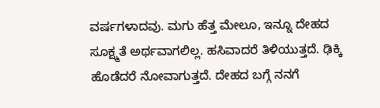ವರ್ಷಗಳಾದವು. ಮಗು ಹೆತ್ತ ಮೇಲೂ, ಇನ್ನೂ ದೇಹದ ಸೂಕ್ಷ್ಮತೆ ಅರ್ಥವಾಗಲಿಲ್ಲ. ಹಸಿವಾದರೆ ತಿಳಿಯುತ್ತದೆ. ಢಿಕ್ಕಿ ಹೊಡೆದರೆ ನೋವಾಗುತ್ತದೆ. ದೇಹದ ಬಗ್ಗೆ ನನಗೆ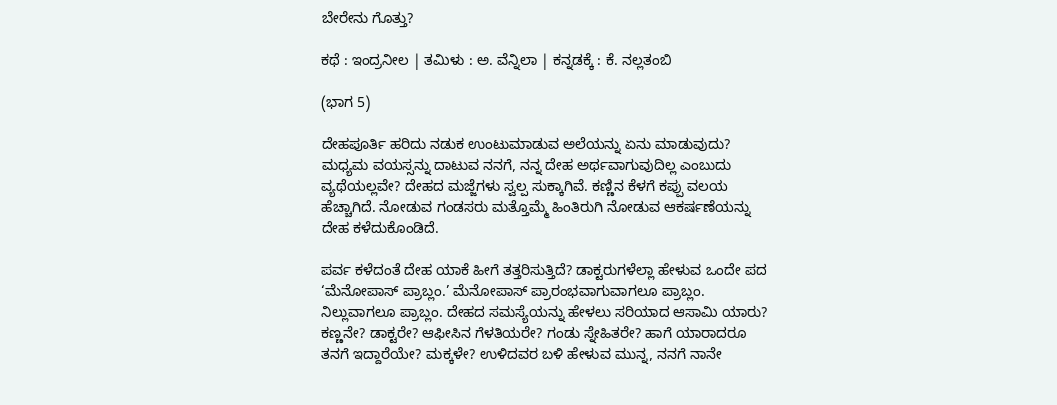ಬೇರೇನು ಗೊತ್ತು?

ಕಥೆ : ಇಂದ್ರನೀಲ | ತಮಿಳು : ಅ. ವೆನ್ನಿಲಾ | ಕನ್ನಡಕ್ಕೆ : ಕೆ. ನಲ್ಲತಂಬಿ

(ಭಾಗ 5)

ದೇಹಪೂರ್ತಿ ಹರಿದು ನಡುಕ ಉಂಟುಮಾಡುವ ಅಲೆಯನ್ನು ಏನು ಮಾಡುವುದು? ಮಧ್ಯಮ ವಯಸ್ಸನ್ನು ದಾಟುವ ನನಗೆ, ನನ್ನ ದೇಹ ಅರ್ಥವಾಗುವುದಿಲ್ಲ ಎಂಬುದು ವ್ಯಥೆಯಲ್ಲವೇ? ದೇಹದ ಮಜ್ಜೆಗಳು ಸ್ವಲ್ಪ ಸುಕ್ಕಾಗಿವೆ. ಕಣ್ಣಿನ ಕೆಳಗೆ ಕಪ್ಪು ವಲಯ ಹೆಚ್ಚಾಗಿದೆ. ನೋಡುವ ಗಂಡಸರು ಮತ್ತೊಮ್ಮೆ ಹಿಂತಿರುಗಿ ನೋಡುವ ಆಕರ್ಷಣೆಯನ್ನು ದೇಹ ಕಳೆದುಕೊಂಡಿದೆ.

ಪರ್ವ ಕಳೆದಂತೆ ದೇಹ ಯಾಕೆ ಹೀಗೆ ತತ್ತರಿಸುತ್ತಿದೆ? ಡಾಕ್ಟರುಗಳೆಲ್ಲಾ ಹೇಳುವ ಒಂದೇ ಪದ ‘ಮೆನೋಪಾಸ್ ಪ್ರಾಬ್ಲಂ.’ ಮೆನೋಪಾಸ್ ಪ್ರಾರಂಭವಾಗುವಾಗಲೂ ಪ್ರಾಬ್ಲಂ. ನಿಲ್ಲುವಾಗಲೂ ಪ್ರಾಬ್ಲಂ. ದೇಹದ ಸಮಸ್ಯೆಯನ್ನು ಹೇಳಲು ಸರಿಯಾದ ಆಸಾಮಿ ಯಾರು? ಕಣ್ಣನೇ? ಡಾಕ್ಟರೇ? ಆಫೀಸಿನ ಗೆಳತಿಯರೇ? ಗಂಡು ಸ್ನೇಹಿತರೇ? ಹಾಗೆ ಯಾರಾದರೂ ತನಗೆ ಇದ್ದಾರೆಯೇ? ಮಕ್ಕಳೇ? ಉಳಿದವರ ಬಳಿ ಹೇಳುವ ಮುನ್ನ, ನನಗೆ ನಾನೇ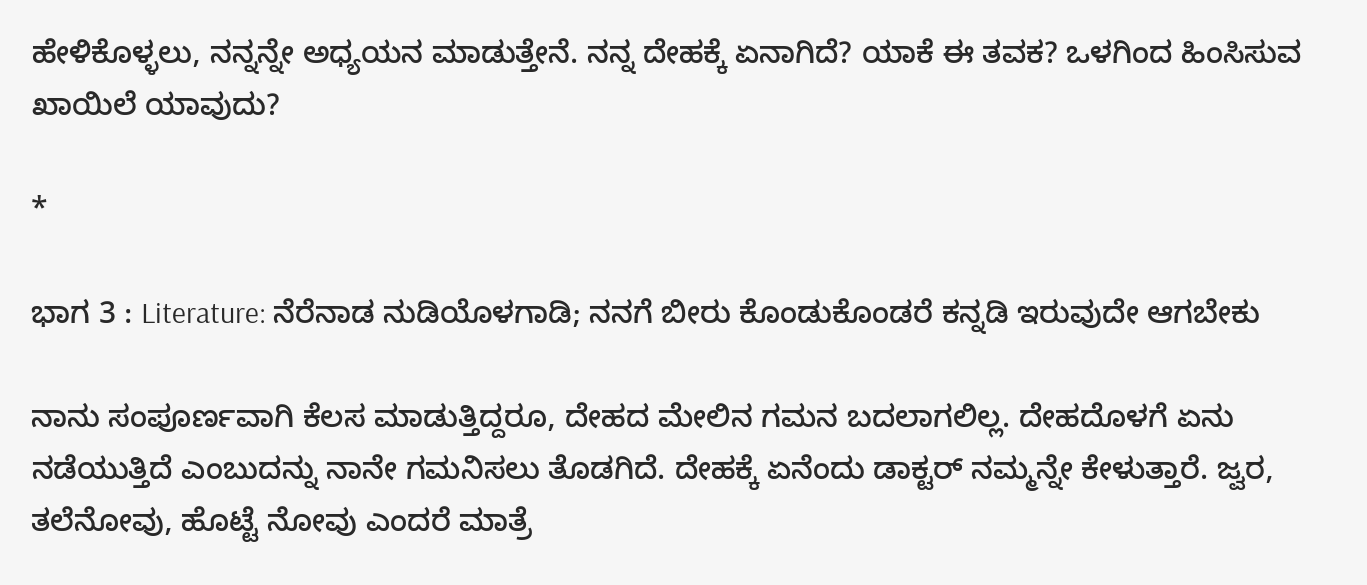ಹೇಳಿಕೊಳ್ಳಲು, ನನ್ನನ್ನೇ ಅಧ್ಯಯನ ಮಾಡುತ್ತೇನೆ. ನನ್ನ ದೇಹಕ್ಕೆ ಏನಾಗಿದೆ? ಯಾಕೆ ಈ ತವಕ? ಒಳಗಿಂದ ಹಿಂಸಿಸುವ ಖಾಯಿಲೆ ಯಾವುದು?

*

ಭಾಗ 3 : Literature: ನೆರೆನಾಡ ನುಡಿಯೊಳಗಾಡಿ; ನನಗೆ ಬೀರು ಕೊಂಡುಕೊಂಡರೆ ಕನ್ನಡಿ ಇರುವುದೇ ಆಗಬೇಕು

ನಾನು ಸಂಪೂರ್ಣವಾಗಿ ಕೆಲಸ ಮಾಡುತ್ತಿದ್ದರೂ, ದೇಹದ ಮೇಲಿನ ಗಮನ ಬದಲಾಗಲಿಲ್ಲ. ದೇಹದೊಳಗೆ ಏನು ನಡೆಯುತ್ತಿದೆ ಎಂಬುದನ್ನು ನಾನೇ ಗಮನಿಸಲು ತೊಡಗಿದೆ. ದೇಹಕ್ಕೆ ಏನೆಂದು ಡಾಕ್ಟರ್ ನಮ್ಮನ್ನೇ ಕೇಳುತ್ತಾರೆ. ಜ್ವರ, ತಲೆನೋವು, ಹೊಟ್ಟೆ ನೋವು ಎಂದರೆ ಮಾತ್ರೆ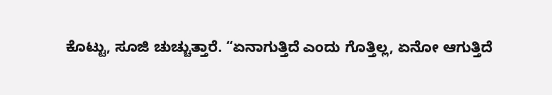ಕೊಟ್ಟು, ಸೂಜಿ ಚುಚ್ಚುತ್ತಾರೆ. “ಏನಾಗುತ್ತಿದೆ ಎಂದು ಗೊತ್ತಿಲ್ಲ, ಏನೋ ಆಗುತ್ತಿದೆ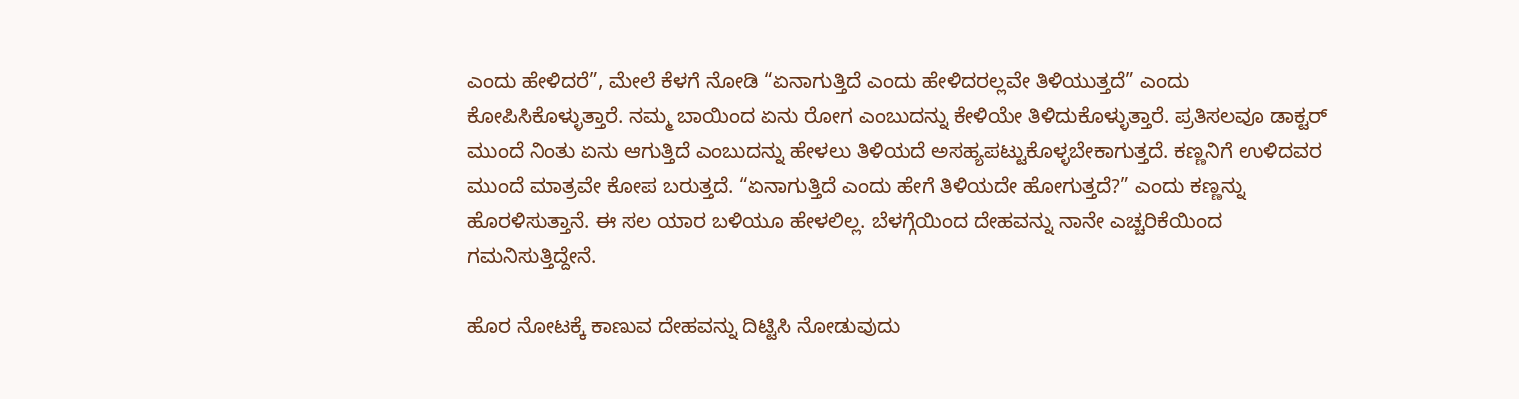ಎಂದು ಹೇಳಿದರೆ”, ಮೇಲೆ ಕೆಳಗೆ ನೋಡಿ “ಏನಾಗುತ್ತಿದೆ ಎಂದು ಹೇಳಿದರಲ್ಲವೇ ತಿಳಿಯುತ್ತದೆ” ಎಂದು ಕೋಪಿಸಿಕೊಳ್ಳುತ್ತಾರೆ. ನಮ್ಮ ಬಾಯಿಂದ ಏನು ರೋಗ ಎಂಬುದನ್ನು ಕೇಳಿಯೇ ತಿಳಿದುಕೊಳ್ಳುತ್ತಾರೆ. ಪ್ರತಿಸಲವೂ ಡಾಕ್ಟರ್ ಮುಂದೆ ನಿಂತು ಏನು ಆಗುತ್ತಿದೆ ಎಂಬುದನ್ನು ಹೇಳಲು ತಿಳಿಯದೆ ಅಸಹ್ಯಪಟ್ಟುಕೊಳ್ಳಬೇಕಾಗುತ್ತದೆ. ಕಣ್ಣನಿಗೆ ಉಳಿದವರ ಮುಂದೆ ಮಾತ್ರವೇ ಕೋಪ ಬರುತ್ತದೆ. “ಏನಾಗುತ್ತಿದೆ ಎಂದು ಹೇಗೆ ತಿಳಿಯದೇ ಹೋಗುತ್ತದೆ?” ಎಂದು ಕಣ್ಣನ್ನು ಹೊರಳಿಸುತ್ತಾನೆ. ಈ ಸಲ ಯಾರ ಬಳಿಯೂ ಹೇಳಲಿಲ್ಲ. ಬೆಳಗ್ಗೆಯಿಂದ ದೇಹವನ್ನು ನಾನೇ ಎಚ್ಚರಿಕೆಯಿಂದ ಗಮನಿಸುತ್ತಿದ್ದೇನೆ.

ಹೊರ ನೋಟಕ್ಕೆ ಕಾಣುವ ದೇಹವನ್ನು ದಿಟ್ಟಿಸಿ ನೋಡುವುದು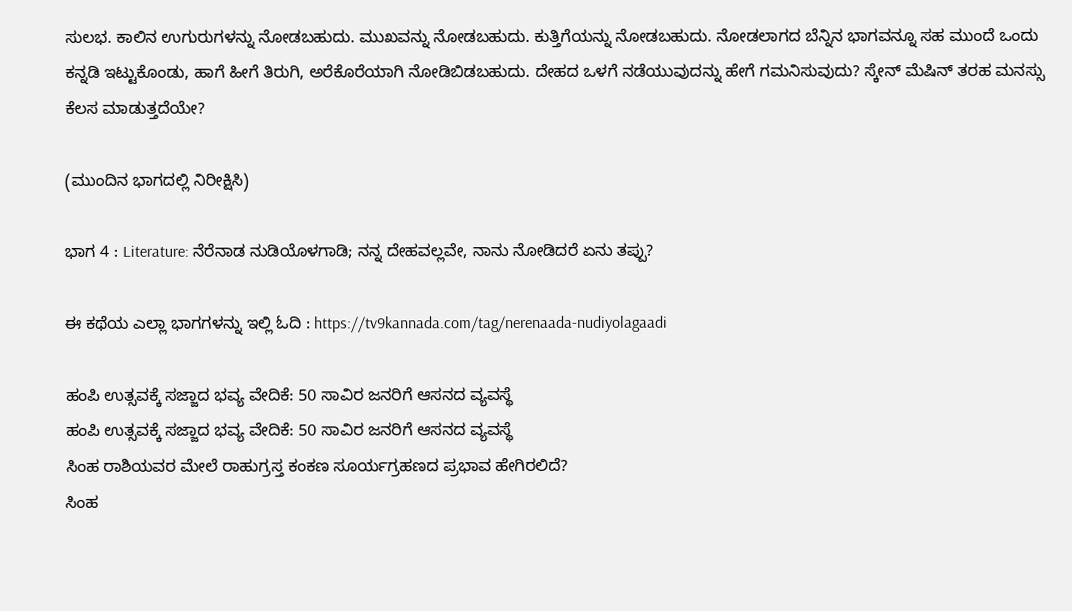ಸುಲಭ. ಕಾಲಿನ ಉಗುರುಗಳನ್ನು ನೋಡಬಹುದು. ಮುಖವನ್ನು ನೋಡಬಹುದು. ಕುತ್ತಿಗೆಯನ್ನು ನೋಡಬಹುದು. ನೋಡಲಾಗದ ಬೆನ್ನಿನ ಭಾಗವನ್ನೂ ಸಹ ಮುಂದೆ ಒಂದು ಕನ್ನಡಿ ಇಟ್ಟುಕೊಂಡು, ಹಾಗೆ ಹೀಗೆ ತಿರುಗಿ, ಅರೆಕೊರೆಯಾಗಿ ನೋಡಿಬಿಡಬಹುದು. ದೇಹದ ಒಳಗೆ ನಡೆಯುವುದನ್ನು ಹೇಗೆ ಗಮನಿಸುವುದು? ಸ್ಕೇನ್ ಮೆಷಿನ್ ತರಹ ಮನಸ್ಸು ಕೆಲಸ ಮಾಡುತ್ತದೆಯೇ?

(ಮುಂದಿನ ಭಾಗದಲ್ಲಿ ನಿರೀಕ್ಷಿಸಿ)

ಭಾಗ 4 : Literature: ನೆರೆನಾಡ ನುಡಿಯೊಳಗಾಡಿ; ನನ್ನ ದೇಹವಲ್ಲವೇ, ನಾನು ನೋಡಿದರೆ ಏನು ತಪ್ಪು?

ಈ ಕಥೆಯ ಎಲ್ಲಾ ಭಾಗಗಳನ್ನು ಇಲ್ಲಿ ಓದಿ : https://tv9kannada.com/tag/nerenaada-nudiyolagaadi

ಹಂಪಿ ಉತ್ಸವಕ್ಕೆ ಸಜ್ಜಾದ ಭವ್ಯ ವೇದಿಕೆ: 50 ಸಾವಿರ ಜನರಿಗೆ ಆಸನದ ವ್ಯವಸ್ಥೆ
ಹಂಪಿ ಉತ್ಸವಕ್ಕೆ ಸಜ್ಜಾದ ಭವ್ಯ ವೇದಿಕೆ: 50 ಸಾವಿರ ಜನರಿಗೆ ಆಸನದ ವ್ಯವಸ್ಥೆ
ಸಿಂಹ ರಾಶಿಯವರ ಮೇಲೆ ರಾಹುಗ್ರಸ್ತ ಕಂಕಣ ಸೂರ್ಯಗ್ರಹಣದ ಪ್ರಭಾವ ಹೇಗಿರಲಿದೆ?
ಸಿಂಹ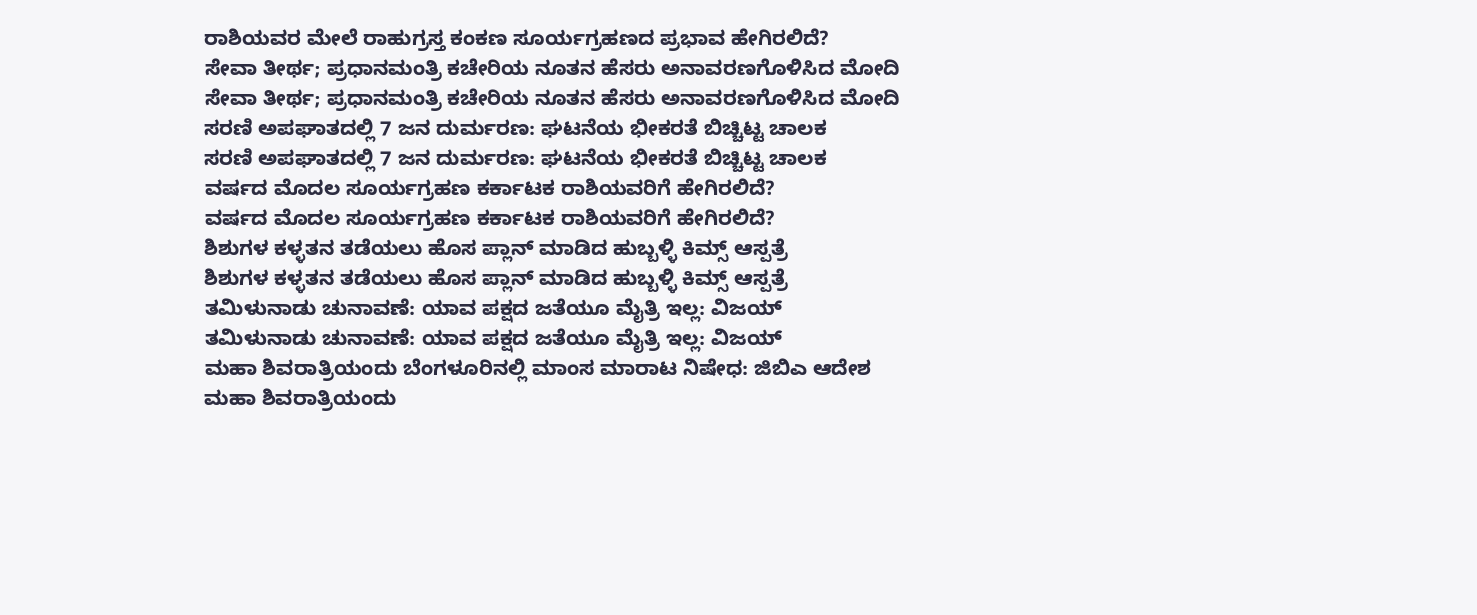ರಾಶಿಯವರ ಮೇಲೆ ರಾಹುಗ್ರಸ್ತ ಕಂಕಣ ಸೂರ್ಯಗ್ರಹಣದ ಪ್ರಭಾವ ಹೇಗಿರಲಿದೆ?
ಸೇವಾ ತೀರ್ಥ; ಪ್ರಧಾನಮಂತ್ರಿ ಕಚೇರಿಯ ನೂತನ ಹೆಸರು ಅನಾವರಣಗೊಳಿಸಿದ ಮೋದಿ
ಸೇವಾ ತೀರ್ಥ; ಪ್ರಧಾನಮಂತ್ರಿ ಕಚೇರಿಯ ನೂತನ ಹೆಸರು ಅನಾವರಣಗೊಳಿಸಿದ ಮೋದಿ
ಸರಣಿ ಅಪಘಾತದಲ್ಲಿ 7 ಜನ ದುರ್ಮರಣ: ಘಟನೆಯ ಭೀಕರತೆ ಬಿಚ್ಚಿಟ್ಟ ಚಾಲಕ
ಸರಣಿ ಅಪಘಾತದಲ್ಲಿ 7 ಜನ ದುರ್ಮರಣ: ಘಟನೆಯ ಭೀಕರತೆ ಬಿಚ್ಚಿಟ್ಟ ಚಾಲಕ
ವರ್ಷದ ಮೊದಲ ಸೂರ್ಯಗ್ರಹಣ ಕರ್ಕಾಟಕ ರಾಶಿಯವರಿಗೆ ಹೇಗಿರಲಿದೆ?
ವರ್ಷದ ಮೊದಲ ಸೂರ್ಯಗ್ರಹಣ ಕರ್ಕಾಟಕ ರಾಶಿಯವರಿಗೆ ಹೇಗಿರಲಿದೆ?
ಶಿಶುಗಳ ಕಳ್ಳತನ ತಡೆಯಲು ಹೊಸ ಪ್ಲಾನ್ ಮಾಡಿದ ಹುಬ್ಬಳ್ಳಿ ಕಿಮ್ಸ್ ಆಸ್ಪತ್ರೆ
ಶಿಶುಗಳ ಕಳ್ಳತನ ತಡೆಯಲು ಹೊಸ ಪ್ಲಾನ್ ಮಾಡಿದ ಹುಬ್ಬಳ್ಳಿ ಕಿಮ್ಸ್ ಆಸ್ಪತ್ರೆ
ತಮಿಳುನಾಡು ಚುನಾವಣೆ: ಯಾವ ಪಕ್ಷದ ಜತೆಯೂ ಮೈತ್ರಿ ಇಲ್ಲ: ವಿಜಯ್
ತಮಿಳುನಾಡು ಚುನಾವಣೆ: ಯಾವ ಪಕ್ಷದ ಜತೆಯೂ ಮೈತ್ರಿ ಇಲ್ಲ: ವಿಜಯ್
ಮಹಾ ಶಿವರಾತ್ರಿಯಂದು ಬೆಂಗಳೂರಿನಲ್ಲಿ ಮಾಂಸ ಮಾರಾಟ ನಿಷೇಧ: ಜಿಬಿಎ ಆದೇಶ
ಮಹಾ ಶಿವರಾತ್ರಿಯಂದು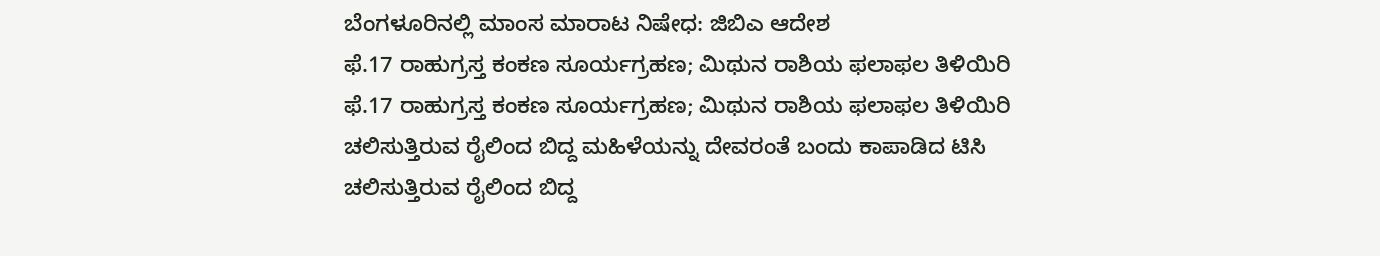ಬೆಂಗಳೂರಿನಲ್ಲಿ ಮಾಂಸ ಮಾರಾಟ ನಿಷೇಧ: ಜಿಬಿಎ ಆದೇಶ
ಫೆ.17 ರಾಹುಗ್ರಸ್ತ ಕಂಕಣ ಸೂರ್ಯಗ್ರಹಣ; ಮಿಥುನ ರಾಶಿಯ ಫಲಾಫಲ ತಿಳಿಯಿರಿ
ಫೆ.17 ರಾಹುಗ್ರಸ್ತ ಕಂಕಣ ಸೂರ್ಯಗ್ರಹಣ; ಮಿಥುನ ರಾಶಿಯ ಫಲಾಫಲ ತಿಳಿಯಿರಿ
ಚಲಿಸುತ್ತಿರುವ ರೈಲಿಂದ ಬಿದ್ದ ಮಹಿಳೆಯನ್ನು ದೇವರಂತೆ ಬಂದು ಕಾಪಾಡಿದ ಟಿಸಿ
ಚಲಿಸುತ್ತಿರುವ ರೈಲಿಂದ ಬಿದ್ದ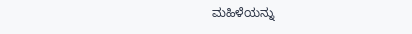ಮಹಿಳೆಯನ್ನು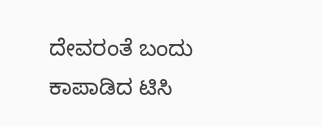ದೇವರಂತೆ ಬಂದು ಕಾಪಾಡಿದ ಟಿಸಿ